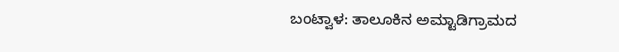ಬಂಟ್ವಾಳ: ತಾಲೂಕಿನ ಅಮ್ಟಾಡಿಗ್ರಾಮದ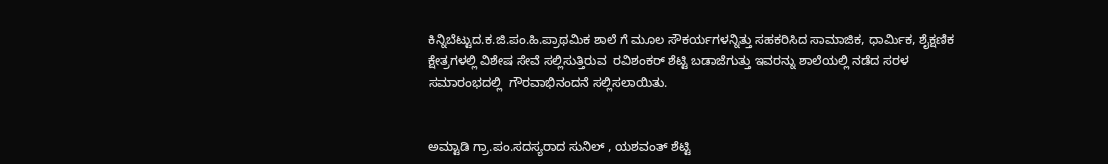ಕಿನ್ನಿಬೆಟ್ಟು‌ದ.ಕ.ಜಿ.ಪಂ.ಹಿ.ಪ್ರಾಥಮಿಕ ಶಾಲೆ ಗೆ ಮೂಲ ಸೌಕರ್ಯಗಳನ್ನಿತ್ತು ಸಹಕರಿಸಿದ ಸಾಮಾಜಿಕ, ಧಾರ್ಮಿಕ, ಶೈಕ್ಷಣಿಕ ಕ್ಷೇತ್ರಗಳಲ್ಲಿ ವಿಶೇಷ ಸೇವೆ ಸಲ್ಲಿಸುತ್ತಿರುವ  ರವಿಶಂಕರ್‌ ಶೆಟ್ಟಿ ಬಡಾಜೆಗುತ್ತು ಇವರನ್ನು ಶಾಲೆಯಲ್ಲಿ ನಡೆದ ಸರಳ ಸಮಾರಂಭದಲ್ಲಿ  ಗೌರವಾಭಿನಂದನೆ ಸಲ್ಲಿಸಲಾಯಿತು.


ಅಮ್ಟಾಡಿ ಗ್ರಾ.ಪಂ.ಸದಸ್ಯರಾದ ಸುನಿಲ್‌ , ಯಶವಂತ್‌ ಶೆಟ್ಟಿ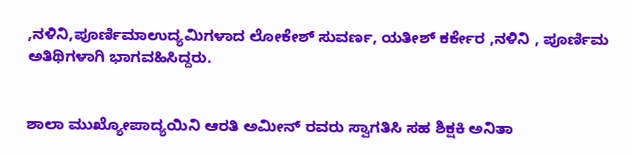,ನಳಿನಿ,ಪೂರ್ಣಿಮಾಉದ್ಯಮಿಗಳಾದ ಲೋಕೇಶ್‌ ಸುವರ್ಣ, ಯತೀಶ್‌ ಕರ್ಕೇರ ,ನಳಿನಿ , ಪೂರ್ಣಿಮ ಅತಿಥಿಗಳಾಗಿ ಭಾಗವಹಿಸಿದ್ದರು.


ಶಾಲಾ ಮುಖ್ಯೋಪಾದ್ಯಯಿನಿ ಆರತಿ ಅಮೀನ್‌ ರವರು ಸ್ವಾಗತಿಸಿ ಸಹ ಶಿಕ್ಷಕಿ ಅನಿತಾ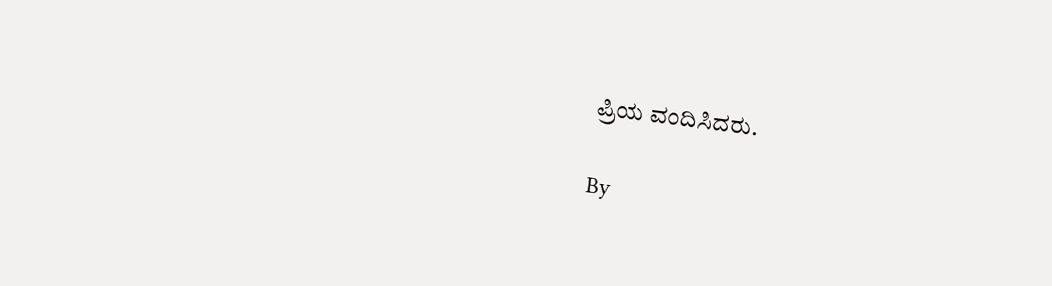ಪ್ರಿಯ ವಂದಿಸಿದರು.

By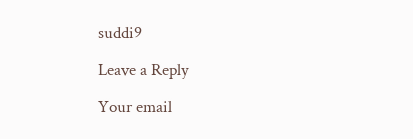suddi9

Leave a Reply

Your email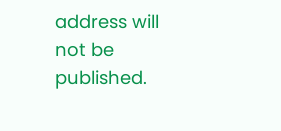address will not be published.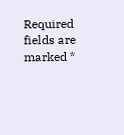Required fields are marked *